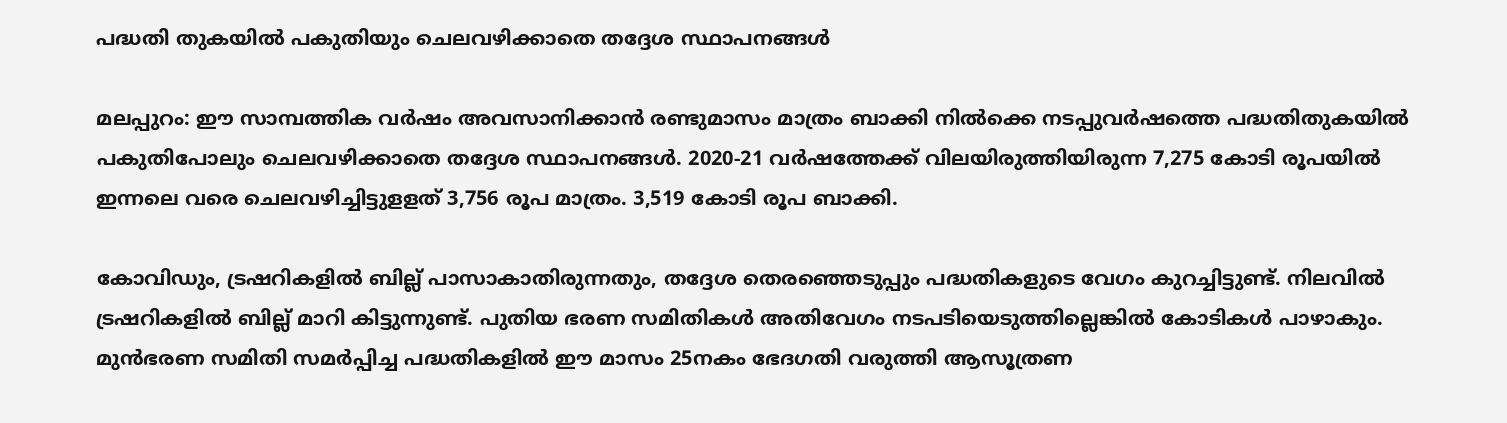പദ്ധതി തുകയില്‍ പകുതിയും ചെലവഴിക്കാതെ തദ്ദേശ സ്ഥാപനങ്ങള്‍

മലപ്പുറം: ഈ സാമ്പത്തിക വര്‍ഷം അവസാനിക്കാന്‍ രണ്ടുമാസം മാത്രം ബാക്കി നില്‍ക്കെ നടപ്പുവര്‍ഷത്തെ പദ്ധതിതുകയില്‍ പകുതിപോലും ചെലവഴിക്കാതെ തദ്ദേശ സ്ഥാപനങ്ങള്‍. 2020-21 വര്‍ഷത്തേക്ക് വിലയിരുത്തിയിരുന്ന 7,275 കോടി രൂപയില്‍ ഇന്നലെ വരെ ചെലവഴിച്ചിട്ടുളളത് 3,756 രൂപ മാത്രം. 3,519 കോടി രൂപ ബാക്കി.

കോവിഡും, ട്രഷറികളില്‍ ബില്ല് പാസാകാതിരുന്നതും, തദ്ദേശ തെരഞ്ഞെടുപ്പും പദ്ധതികളുടെ വേഗം കുറച്ചിട്ടുണ്ട്. നിലവില്‍ ട്രഷറികളില്‍ ബില്ല് മാറി കിട്ടുന്നുണ്ട്. പുതിയ ഭരണ സമിതികള്‍ അതിവേഗം നടപടിയെടുത്തില്ലെങ്കില്‍ കോടികള്‍ പാഴാകും. മുന്‍ഭരണ സമിതി സമര്‍പ്പിച്ച പദ്ധതികളില്‍ ഈ മാസം 25നകം ഭേദഗതി വരുത്തി ആസൂത്രണ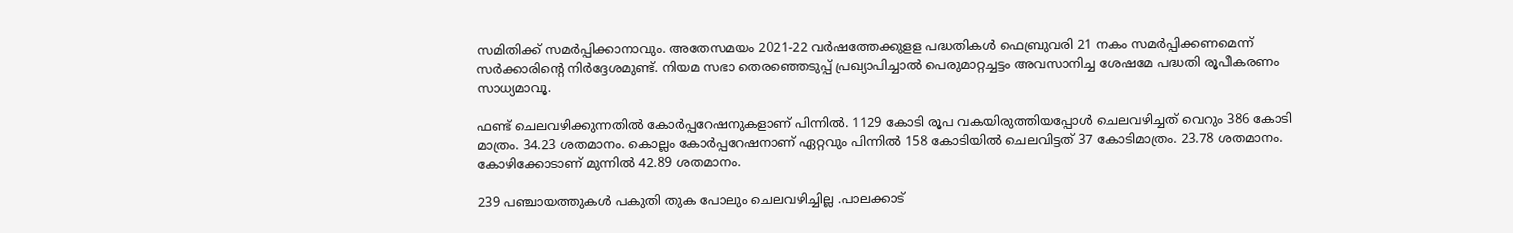സമിതിക്ക് സമര്‍പ്പിക്കാനാവും. അതേസമയം 2021-22 വര്‍ഷത്തേക്കുളള പദ്ധതികള്‍ ഫെബ്രുവരി 21 നകം സമര്‍പ്പിക്കണമെന്ന് സര്‍ക്കാരിന്റെ നിര്‍ദ്ദേശമുണ്ട്. നിയമ സഭാ തെരഞ്ഞെടുപ്പ് പ്രഖ്യാപിച്ചാല്‍ പെരുമാറ്റച്ചട്ടം അവസാനിച്ച ശേഷമേ പദ്ധതി രൂപീകരണം സാധ്യമാവൂ.

ഫണ്ട് ചെലവഴിക്കുന്നതില്‍ കോര്‍പ്പറേഷനുകളാണ് പിന്നില്‍. 1129 കോടി രൂപ വകയിരുത്തിയപ്പോള്‍ ചെലവഴിച്ചത് വെറും 386 കോടി മാത്രം. 34.23 ശതമാനം. കൊല്ലം കോര്‍പ്പറേഷനാണ് ഏറ്റവും പിന്നില്‍ 158 കോടിയില്‍ ചെലവിട്ടത് 37 കോടിമാത്രം. 23.78 ശതമാനം. കോഴിക്കോടാണ് മുന്നില്‍ 42.89 ശതമാനം.

239 പഞ്ചായത്തുകള്‍ പകുതി തുക പോലും ചെലവഴിച്ചില്ല .പാലക്കാട്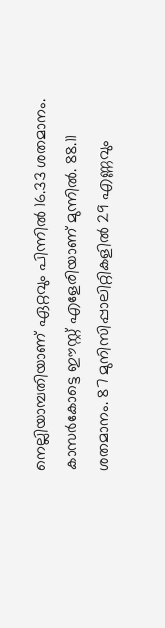നെല്ലിയാമ്പതിയാണ് ഏറ്റവും പിന്നില്‍ 16.33 ശതമാനം. കാസര്‍കോട്ടെ ഈസ്റ്റ് എളേരിയാണ് മുന്നില്‍. 88.11 ശതമാനം. 87 മുനിസിപ്പാലിറ്റികളില്‍ 29 എണ്ണവും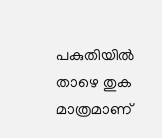പകുതിയില്‍ താഴെ തുക മാത്രമാണ്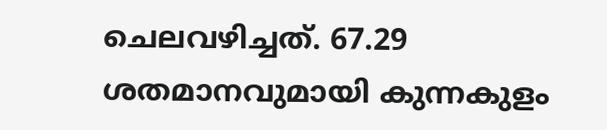ചെലവഴിച്ചത്. 67.29 ശതമാനവുമായി കുന്നകുളം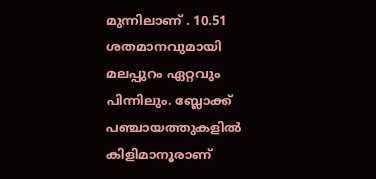മുന്നിലാണ് . 10.51 ശതമാനവുമായി മലപ്പുറം ഏറ്റവും പിന്നിലും. ബ്ലോക്ക് പഞ്ചായത്തുകളില്‍ കിളിമാനൂരാണ്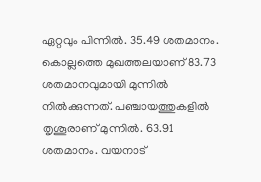ഏറ്റവും പിന്നില്‍. 35.49 ശതമാനം. കൊല്ലത്തെ മുഖത്തലയാണ് 83.73 ശതമാനവുമായി മുന്നില്‍ നില്‍ക്കുന്നത്. പഞ്ചായത്തുകളില്‍ തൃശൂരാണ് മുന്നില്‍. 63.91 ശതമാനം. വയനാട്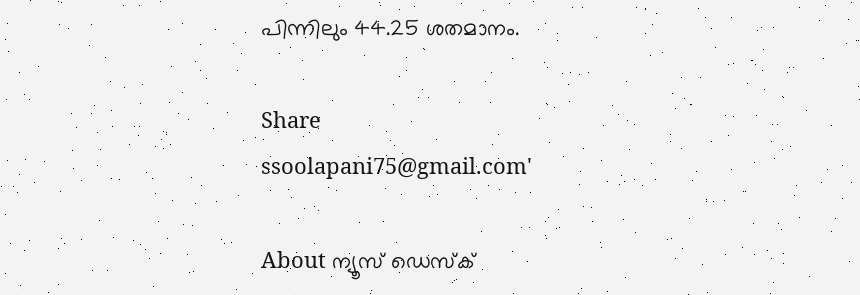പിന്നിലും 44.25 ശതമാനം.

Share
ssoolapani75@gmail.com'

About ന്യൂസ് ഡെസ്ക്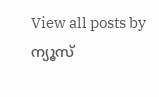View all posts by ന്യൂസ്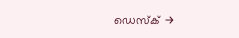ഡെസ്ക് →